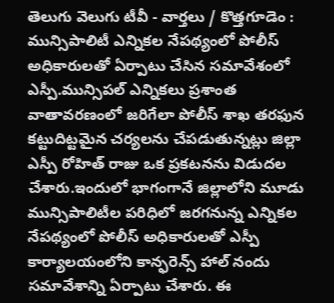తెలుగు వెలుగు టీవీ - వార్తలు / కొత్తగూడెం : మున్సిపాలిటీ ఎన్నికల నేపథ్యంలో పోలీస్ అధికారులతో ఏర్పాటు చేసిన సమావేశంలో ఎస్పీ.మున్సిపల్ ఎన్నికలు ప్రశాంత వాతావరణంలో జరిగేలా పోలీస్ శాఖ తరఫున కట్టుదిట్టమైన చర్యలను చేపడుతున్నట్లు జిల్లా ఎస్పీ రోహిత్ రాజు ఒక ప్రకటనను విడుదల చేశారు.ఇందులో భాగంగానే జిల్లాలోని మూడు మున్సిపాలిటీల పరిధిలో జరగనున్న ఎన్నికల నేపథ్యంలో పోలీస్ అధికారులతో ఎస్పీ కార్యాలయంలోని కాన్ఫరెన్స్ హాల్ నందు సమావేశాన్ని ఏర్పాటు చేశారు. ఈ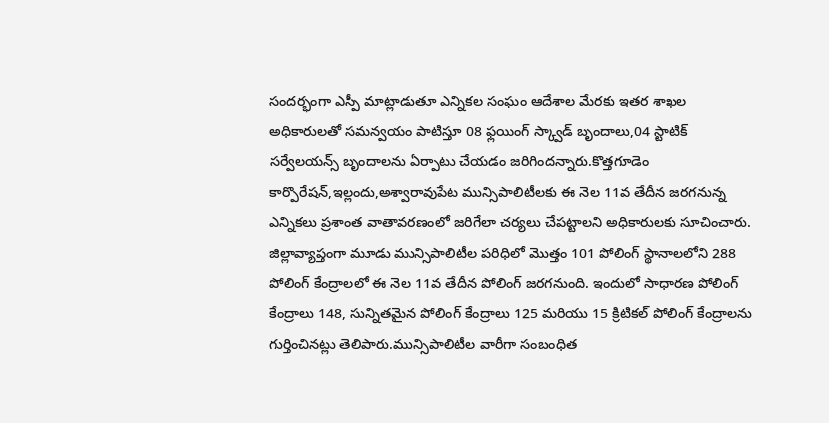సందర్భంగా ఎస్పీ మాట్లాడుతూ ఎన్నికల సంఘం ఆదేశాల మేరకు ఇతర శాఖల అధికారులతో సమన్వయం పాటిస్తూ 08 ఫ్లయింగ్ స్క్వాడ్ బృందాలు,04 స్టాటిక్ సర్వేలయన్స్ బృందాలను ఏర్పాటు చేయడం జరిగిందన్నారు.కొత్తగూడెం కార్పొరేషన్,ఇల్లందు,అశ్వారావుపేట మున్సిపాలిటీలకు ఈ నెల 11వ తేదీన జరగనున్న ఎన్నికలు ప్రశాంత వాతావరణంలో జరిగేలా చర్యలు చేపట్టాలని అధికారులకు సూచించారు. జిల్లావ్యాప్తంగా మూడు మున్సిపాలిటీల పరిధిలో మొత్తం 101 పోలింగ్ స్థానాలలోని 288 పోలింగ్ కేంద్రాలలో ఈ నెల 11వ తేదీన పోలింగ్ జరగనుంది. ఇందులో సాధారణ పోలింగ్ కేంద్రాలు 148, సున్నితమైన పోలింగ్ కేంద్రాలు 125 మరియు 15 క్రిటికల్ పోలింగ్ కేంద్రాలను గుర్తించినట్లు తెలిపారు.మున్సిపాలిటీల వారీగా సంబంధిత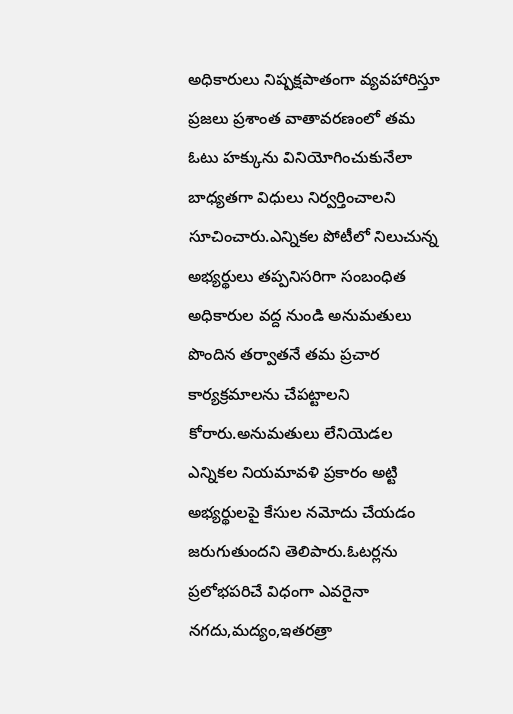అధికారులు నిష్పక్షపాతంగా వ్యవహారిస్తూ ప్రజలు ప్రశాంత వాతావరణంలో తమ ఓటు హక్కును వినియోగించుకునేలా బాధ్యతగా విధులు నిర్వర్తించాలని సూచించారు.ఎన్నికల పోటీలో నిలుచున్న అభ్యర్థులు తప్పనిసరిగా సంబంధిత అధికారుల వద్ద నుండి అనుమతులు పొందిన తర్వాతనే తమ ప్రచార కార్యక్రమాలను చేపట్టాలని కోరారు.అనుమతులు లేనియెడల ఎన్నికల నియమావళి ప్రకారం అట్టి అభ్యర్థులపై కేసుల నమోదు చేయడం జరుగుతుందని తెలిపారు.ఓటర్లను ప్రలోభపరిచే విధంగా ఎవరైనా నగదు,మద్యం,ఇతరత్రా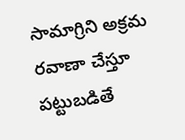సామాగ్రిని అక్రమ రవాణా చేస్తూ పట్టుబడితే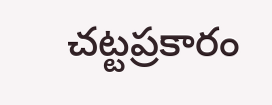చట్టప్రకారం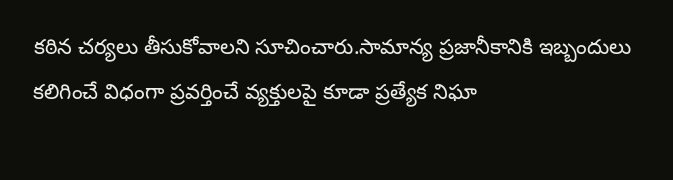కఠిన చర్యలు తీసుకోవాలని సూచించారు.సామాన్య ప్రజానీకానికి ఇబ్బందులు కలిగించే విధంగా ప్రవర్తించే వ్యక్తులపై కూడా ప్రత్యేక నిఘా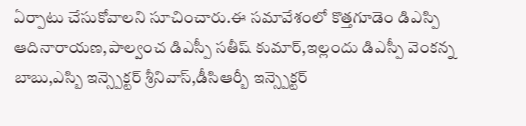ఏర్పాటు చేసుకోవాలని సూచించారు.ఈ సమావేశంలో కొత్తగూడెం డిఎస్పి ఆదినారాయణ,పాల్వంచ డిఎస్పీ సతీష్ కుమార్,ఇల్లందు డిఎస్పీ వెంకన్న బాబు,ఎస్బి ఇన్స్పెక్టర్ శ్రీనివాస్,డీసిఆర్బీ ఇన్స్పెక్టర్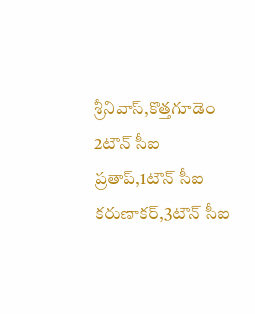శ్రీనివాస్,కొత్తగూడెం 2టౌన్ సీఐ ప్రతాప్,1టౌన్ సీఐ కరుణాకర్,3టౌన్ సీఐ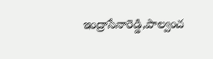ఇంద్రాసేనారెడ్డి,పాల్వంచ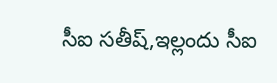సీఐ సతీష్,ఇల్లందు సీఐ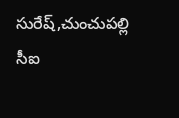సురేష్,చుంచుపల్లి సీఐ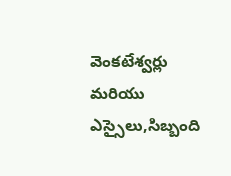వెంకటేశ్వర్లు మరియు ఎస్సైలు,సిబ్బంది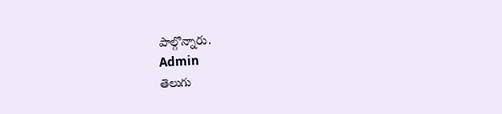పాల్గొన్నారు.
Admin
తెలుగు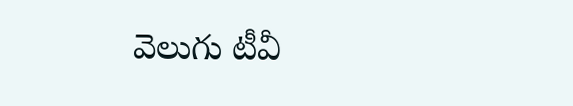వెలుగు టీవీ